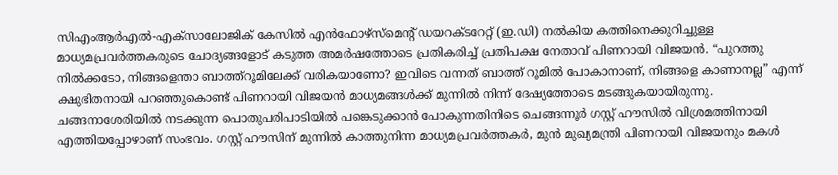സിഎംആർഎൽ-എക്സാലോജിക് കേസിൽ എൻഫോഴ്സ്മെന്റ് ഡയറക്ടറേറ്റ് (ഇ.ഡി) നൽകിയ കത്തിനെക്കുറിച്ചുള്ള മാധ്യമപ്രവർത്തകരുടെ ചോദ്യങ്ങളോട് കടുത്ത അമർഷത്തോടെ പ്രതികരിച്ച് പ്രതിപക്ഷ നേതാവ് പിണറായി വിജയൻ. “പുറത്തു നിൽക്കടോ, നിങ്ങളെന്താ ബാത്ത്റൂമിലേക്ക് വരികയാണോ? ഇവിടെ വന്നത് ബാത്ത് റൂമിൽ പോകാനാണ്, നിങ്ങളെ കാണാനല്ല” എന്ന് ക്ഷുഭിതനായി പറഞ്ഞുകൊണ്ട് പിണറായി വിജയൻ മാധ്യമങ്ങൾക്ക് മുന്നിൽ നിന്ന് ദേഷ്യത്തോടെ മടങ്ങുകയായിരുന്നു.
ചങ്ങനാശേരിയിൽ നടക്കുന്ന പൊതുപരിപാടിയിൽ പങ്കെടുക്കാൻ പോകുന്നതിനിടെ ചെങ്ങന്നൂർ ഗസ്റ്റ് ഹൗസിൽ വിശ്രമത്തിനായി എത്തിയപ്പോഴാണ് സംഭവം. ഗസ്റ്റ് ഹൗസിന് മുന്നിൽ കാത്തുനിന്ന മാധ്യമപ്രവർത്തകർ, മുൻ മുഖ്യമന്ത്രി പിണറായി വിജയനും മകൾ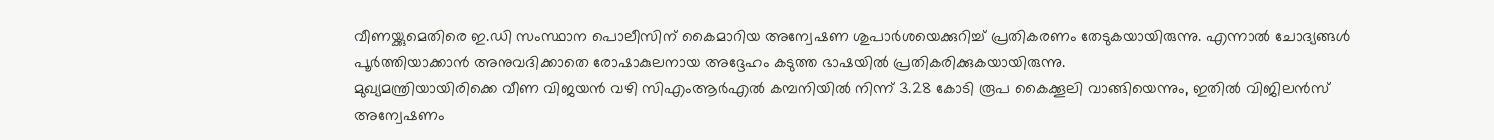വീണയ്ക്കുമെതിരെ ഇ.ഡി സംസ്ഥാന പൊലീസിന് കൈമാറിയ അന്വേഷണ ശുപാർശയെക്കുറിച്ച് പ്രതികരണം തേടുകയായിരുന്നു. എന്നാൽ ചോദ്യങ്ങൾ പൂർത്തിയാക്കാൻ അനുവദിക്കാതെ രോഷാകുലനായ അദ്ദേഹം കടുത്ത ഭാഷയിൽ പ്രതികരിക്കുകയായിരുന്നു.
മുഖ്യമന്ത്രിയായിരിക്കെ വീണ വിജയൻ വഴി സിഎംആർഎൽ കമ്പനിയിൽ നിന്ന് 3.28 കോടി രൂപ കൈക്കൂലി വാങ്ങിയെന്നും, ഇതിൽ വിജിലൻസ് അന്വേഷണം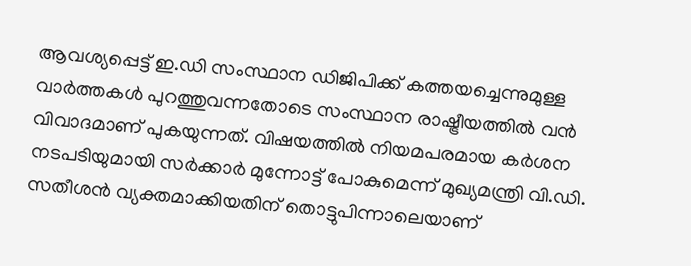ആവശ്യപ്പെട്ട് ഇ.ഡി സംസ്ഥാന ഡിജിപിക്ക് കത്തയച്ചെന്നുമുള്ള വാർത്തകൾ പുറത്തുവന്നതോടെ സംസ്ഥാന രാഷ്ട്രീയത്തിൽ വൻ വിവാദമാണ് പുകയുന്നത്. വിഷയത്തിൽ നിയമപരമായ കർശന നടപടിയുമായി സർക്കാർ മുന്നോട്ട് പോകുമെന്ന് മുഖ്യമന്ത്രി വി.ഡി. സതീശൻ വ്യക്തമാക്കിയതിന് തൊട്ടുപിന്നാലെയാണ്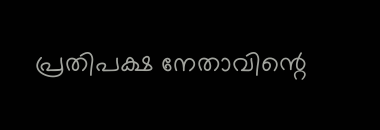പ്രതിപക്ഷ നേതാവിന്റെ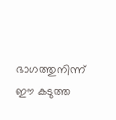ഭാഗത്തുനിന്ന് ഈ കടുത്ത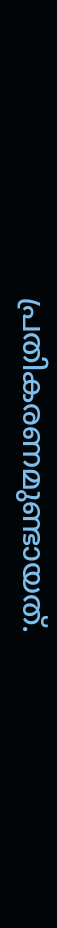പ്രതികരണമുണ്ടായത്.